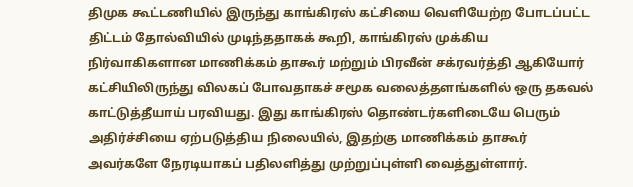திமுக கூட்டணியில் இருந்து காங்கிரஸ் கட்சியை வெளியேற்ற போடப்பட்ட திட்டம் தோல்வியில் முடிந்ததாகக் கூறி, காங்கிரஸ் முக்கிய நிர்வாகிகளான மாணிக்கம் தாகூர் மற்றும் பிரவீன் சக்ரவர்த்தி ஆகியோர் கட்சியிலிருந்து விலகப் போவதாகச் சமூக வலைத்தளங்களில் ஒரு தகவல் காட்டுத்தீயாய் பரவியது. இது காங்கிரஸ் தொண்டர்களிடையே பெரும் அதிர்ச்சியை ஏற்படுத்திய நிலையில், இதற்கு மாணிக்கம் தாகூர் அவர்களே நேரடியாகப் பதிலளித்து முற்றுப்புள்ளி வைத்துள்ளார்.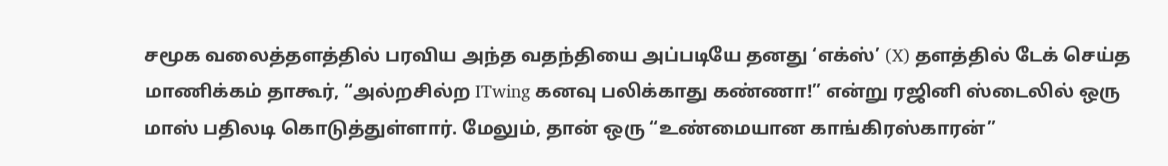சமூக வலைத்தளத்தில் பரவிய அந்த வதந்தியை அப்படியே தனது ‘எக்ஸ்’ (X) தளத்தில் டேக் செய்த மாணிக்கம் தாகூர், “அல்றசில்ற ITwing கனவு பலிக்காது கண்ணா!” என்று ரஜினி ஸ்டைலில் ஒரு மாஸ் பதிலடி கொடுத்துள்ளார். மேலும், தான் ஒரு “உண்மையான காங்கிரஸ்காரன்”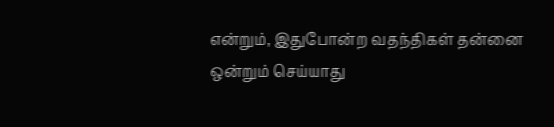என்றும், இதுபோன்ற வதந்திகள் தன்னை ஒன்றும் செய்யாது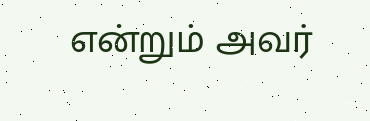என்றும் அவர்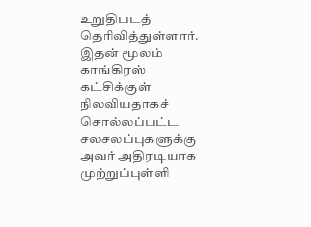உறுதிபடத் தெரிவித்துள்ளார். இதன் மூலம் காங்கிரஸ் கட்சிக்குள் நிலவியதாகச் சொல்லப்பட்ட சலசலப்புகளுக்கு அவர் அதிரடியாக முற்றுப்புள்ளி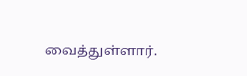வைத்துள்ளார்.